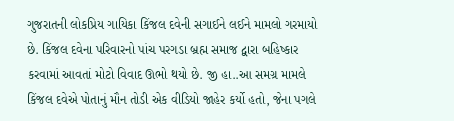ગુજરાતની લોકપ્રિય ગાયિકા કિંજલ દવેની સગાઈને લઈને મામલો ગરમાયો છે. કિંજલ દવેના પરિવારનો પાંચ પરગડા બ્રહ્મ સમાજ દ્વારા બહિષ્કાર કરવામાં આવતાં મોટો વિવાદ ઊભો થયો છે. જી હા..આ સમગ્ર મામલે કિંજલ દવેએ પોતાનું મૌન તોડી એક વીડિયો જાહેર કર્યો હતો, જેના પગલે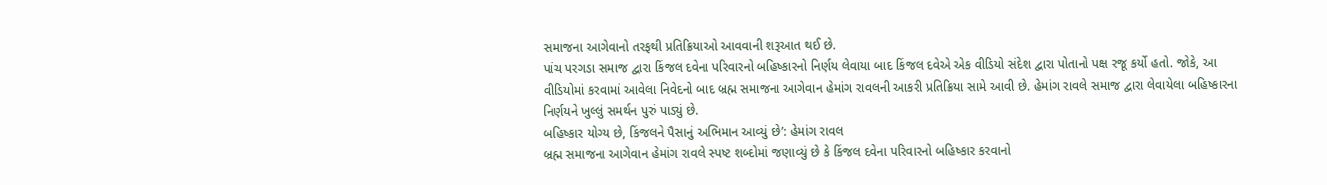સમાજના આગેવાનો તરફથી પ્રતિક્રિયાઓ આવવાની શરૂઆત થઈ છે.
પાંચ પરગડા સમાજ દ્વારા કિંજલ દવેના પરિવારનો બહિષ્કારનો નિર્ણય લેવાયા બાદ કિંજલ દવેએ એક વીડિયો સંદેશ દ્વારા પોતાનો પક્ષ રજૂ કર્યો હતો. જોકે, આ વીડિયોમાં કરવામાં આવેલા નિવેદનો બાદ બ્રહ્મ સમાજના આગેવાન હેમાંગ રાવલની આકરી પ્રતિક્રિયા સામે આવી છે. હેમાંગ રાવલે સમાજ દ્વારા લેવાયેલા બહિષ્કારના નિર્ણયને ખુલ્લું સમર્થન પુરું પાડ્યું છે.
બહિષ્કાર યોગ્ય છે, કિંજલને પૈસાનું અભિમાન આવ્યું છે’: હેમાંગ રાવલ
બ્રહ્મ સમાજના આગેવાન હેમાંગ રાવલે સ્પષ્ટ શબ્દોમાં જણાવ્યું છે કે કિંજલ દવેના પરિવારનો બહિષ્કાર કરવાનો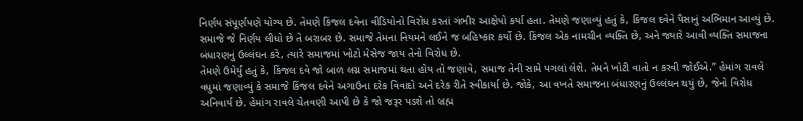નિર્ણય સંપૂર્ણપણે યોગ્ય છે. તેમણે કિંજલ દવેના વીડિયોનો વિરોધ કરતાં ગંભીર આક્ષેપો કર્યા હતા. તેમણે જણાવ્યું હતું કે, કિંજલ દવેને પૈસાનું અભિમાન આવ્યું છે. સમાજે જે નિર્ણય લીધો છે તે બરાબર છે. સમાજે તેમના નિયમને લઈને જ બહિષ્કાર કર્યો છે. કિંજલ એક નામચીન વ્યક્તિ છે, અને જ્યારે આવી વ્યક્તિ સમાજના બંધારણનું ઉલ્લંઘન કરે, ત્યારે સમાજમાં ખોટો મેસેજ જાય તેનો વિરોધ છે.
તેમણે ઉમેર્યું હતું કે, કિંજલ દવે જો બાળ લગ્ન સમાજમાં થતા હોય તો જણાવે, સમાજ તેની સામે પગલાં લેશે. તેમને ખોટી વાતો ન કરવી જોઈએ.” હેમાંગ રાવલે વધુમાં જણાવ્યું કે સમાજે કિંજલ દવેને અગાઉના દરેક વિવાદો અને દરેક રીતે સ્વીકાર્યા છે. જોકે, આ વખતે સમાજના બંધારણનું ઉલ્લંઘન થયું છે, જેનો વિરોધ અનિવાર્ય છે. હેમાંગ રાવલે ચેતવણી આપી છે કે જો જરૂર પડશે તો બ્રહ્મ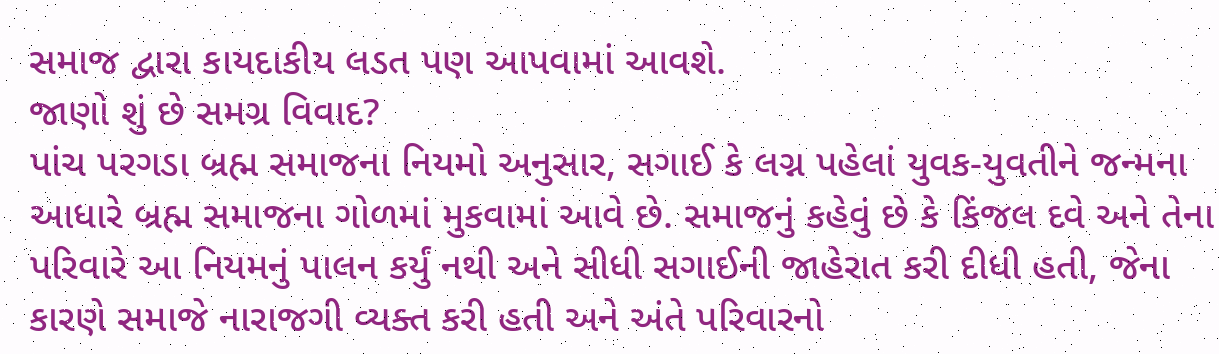સમાજ દ્વારા કાયદાકીય લડત પણ આપવામાં આવશે.
જાણો શું છે સમગ્ર વિવાદ?
પાંચ પરગડા બ્રહ્મ સમાજના નિયમો અનુસાર, સગાઈ કે લગ્ન પહેલાં યુવક-યુવતીને જન્મના આધારે બ્રહ્મ સમાજના ગોળમાં મુકવામાં આવે છે. સમાજનું કહેવું છે કે કિંજલ દવે અને તેના પરિવારે આ નિયમનું પાલન કર્યું નથી અને સીધી સગાઈની જાહેરાત કરી દીધી હતી, જેના કારણે સમાજે નારાજગી વ્યક્ત કરી હતી અને અંતે પરિવારનો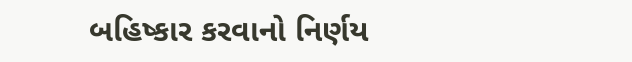બહિષ્કાર કરવાનો નિર્ણય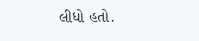લીધો હતો.